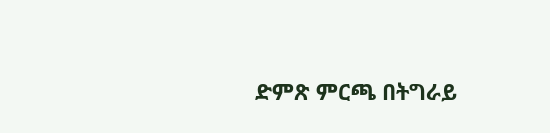ድምጽ ምርጫ በትግራይ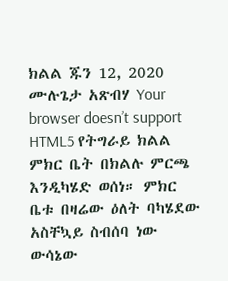ክልል ጁን 12, 2020 ሙሉጌታ አጽብሃ Your browser doesn’t support HTML5 የትግራይ ክልል ምክር ቤት በክልሉ ምርጫ እንዲካሄድ ወሰነ። ምክር ቤቱ በዛሬው ዕለት ባካሄደው አስቸኳይ ስብሰባ ነው ውሳኔው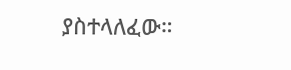ያስተላለፈው።